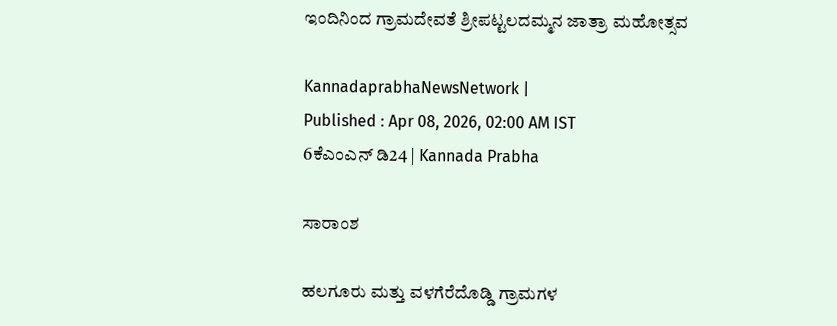ಇಂದಿನಿಂದ ಗ್ರಾಮದೇವತೆ ಶ್ರೀಪಟ್ಟಲದಮ್ಮನ ಜಾತ್ರಾ ಮಹೋತ್ಸವ

KannadaprabhaNewsNetwork |
Published : Apr 08, 2026, 02:00 AM IST
6ಕೆಎಂಎನ್ ಡಿ24 | Kannada Prabha

ಸಾರಾಂಶ

ಹಲಗೂರು ಮತ್ತು ವಳಗೆರೆದೊಡ್ಡಿ ಗ್ರಾಮಗಳ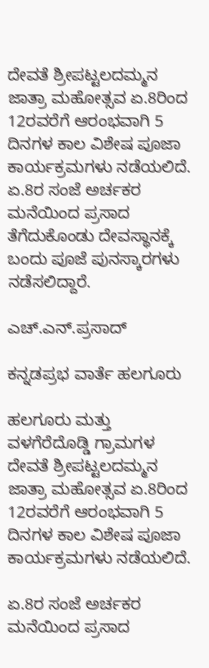ದೇವತೆ ಶ್ರೀಪಟ್ಟಲದಮ್ಮನ ಜಾತ್ರಾ ಮಹೋತ್ಸವ ಏ.8ರಿಂದ 12ರವರೆಗೆ ಆರಂಭವಾಗಿ 5 ದಿನಗಳ ಕಾಲ ವಿಶೇಷ ಪೂಜಾ ಕಾರ್ಯಕ್ರಮಗಳು ನಡೆಯಲಿದೆ. ಏ.8ರ ಸಂಜೆ ಅರ್ಚಕರ ಮನೆಯಿಂದ ಪ್ರಸಾದ ತೆಗೆದುಕೊಂಡು ದೇವಸ್ಥಾನಕ್ಕೆ ಬಂದು ಪೂಜೆ ಪುನಸ್ಕಾರಗಳು ನಡೆಸಲಿದ್ದಾರೆ.

ಎಚ್.ಎನ್.ಪ್ರಸಾದ್

ಕನ್ನಡಪ್ರಭ ವಾರ್ತೆ ಹಲಗೂರು

ಹಲಗೂರು ಮತ್ತು ವಳಗೆರೆದೊಡ್ಡಿ ಗ್ರಾಮಗಳ ದೇವತೆ ಶ್ರೀಪಟ್ಟಲದಮ್ಮನ ಜಾತ್ರಾ ಮಹೋತ್ಸವ ಏ.8ರಿಂದ 12ರವರೆಗೆ ಆರಂಭವಾಗಿ 5 ದಿನಗಳ ಕಾಲ ವಿಶೇಷ ಪೂಜಾ ಕಾರ್ಯಕ್ರಮಗಳು ನಡೆಯಲಿದೆ.

ಏ.8ರ ಸಂಜೆ ಅರ್ಚಕರ ಮನೆಯಿಂದ ಪ್ರಸಾದ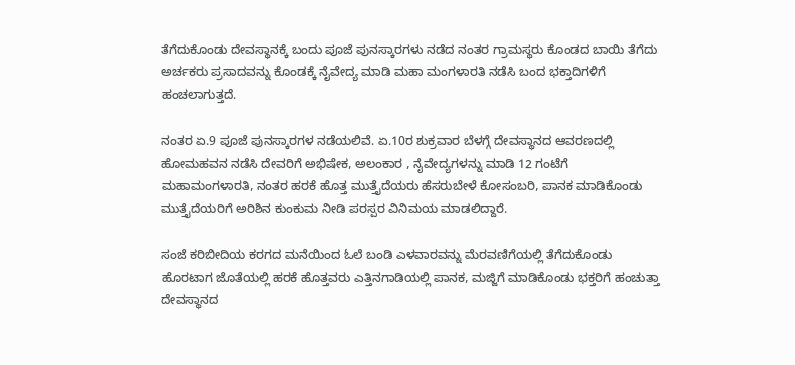ತೆಗೆದುಕೊಂಡು ದೇವಸ್ಥಾನಕ್ಕೆ ಬಂದು ಪೂಜೆ ಪುನಸ್ಕಾರಗಳು ನಡೆದ ನಂತರ ಗ್ರಾಮಸ್ಥರು ಕೊಂಡದ ಬಾಯಿ ತೆಗೆದು ಅರ್ಚಕರು ಪ್ರಸಾದವನ್ನು ಕೊಂಡಕ್ಕೆ ನೈವೇದ್ಯ ಮಾಡಿ ಮಹಾ ಮಂಗಳಾರತಿ ನಡೆಸಿ ಬಂದ ಭಕ್ತಾದಿಗಳಿಗೆ ಹಂಚಲಾಗುತ್ತದೆ.

ನಂತರ ಏ.9 ಪೂಜೆ ಪುನಸ್ಕಾರಗಳ ನಡೆಯಲಿವೆ. ಏ.10ರ ಶುಕ್ರವಾರ ಬೆಳಗ್ಗೆ ದೇವಸ್ಥಾನದ ಆವರಣದಲ್ಲಿ ಹೋಮಹವನ ನಡೆಸಿ ದೇವರಿಗೆ ಅಭಿಷೇಕ, ಅಲಂಕಾರ , ನೈವೇದ್ಯಗಳನ್ನು ಮಾಡಿ 12 ಗಂಟೆಗೆ ಮಹಾಮಂಗಳಾರತಿ, ನಂತರ ಹರಕೆ ಹೊತ್ತ ಮುತ್ತೈದೆಯರು ಹೆಸರುಬೇಳೆ ಕೋಸಂಬರಿ, ಪಾನಕ ಮಾಡಿಕೊಂಡು ಮುತ್ತೈದೆಯರಿಗೆ ಅರಿಶಿನ ಕುಂಕುಮ ನೀಡಿ ಪರಸ್ಪರ ವಿನಿಮಯ ಮಾಡಲಿದ್ದಾರೆ.

ಸಂಜೆ ಕರಿಬೀದಿಯ ಕರಗದ ಮನೆಯಿಂದ ಓಲೆ ಬಂಡಿ ಎಳವಾರವನ್ನು ಮೆರವಣಿಗೆಯಲ್ಲಿ ತೆಗೆದುಕೊಂಡು ಹೊರಟಾಗ ಜೊತೆಯಲ್ಲಿ ಹರಕೆ ಹೊತ್ತವರು ಎತ್ತಿನಗಾಡಿಯಲ್ಲಿ ಪಾನಕ, ಮಜ್ಜಿಗೆ ಮಾಡಿಕೊಂಡು ಭಕ್ತರಿಗೆ ಹಂಚುತ್ತಾ ದೇವಸ್ಥಾನದ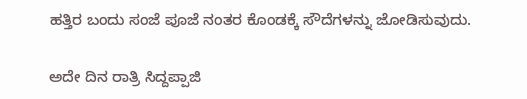ಹತ್ತಿರ ಬಂದು ಸಂಜೆ ಪೂಜೆ ನಂತರ ಕೊಂಡಕ್ಕೆ ಸೌದೆಗಳನ್ನು ಜೋಡಿಸುವುದು.

ಅದೇ ದಿನ ರಾತ್ರಿ ಸಿದ್ದಪ್ಪಾಜಿ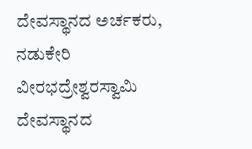ದೇವಸ್ಥಾನದ ಅರ್ಚಕರು, ನಡುಕೇರಿ ವೀರಭದ್ರೇಶ್ವರಸ್ವಾಮಿ ದೇವಸ್ಥಾನದ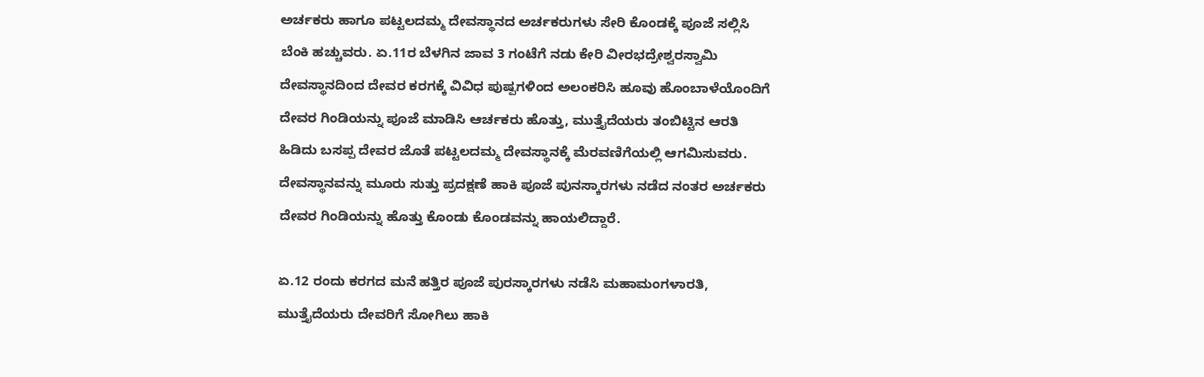ಅರ್ಚಕರು ಹಾಗೂ ಪಟ್ಟಲದಮ್ಮ ದೇವಸ್ಥಾನದ ಅರ್ಚಕರುಗಳು ಸೇರಿ ಕೊಂಡಕ್ಕೆ ಪೂಜೆ ಸಲ್ಲಿಸಿ ಬೆಂಕಿ ಹಚ್ಚುವರು. ಏ.11ರ ಬೆಳಗಿನ ಜಾವ 3 ಗಂಟೆಗೆ ನಡು ಕೇರಿ ವೀರಭದ್ರೇಶ್ವರಸ್ವಾಮಿ ದೇವಸ್ಥಾನದಿಂದ ದೇವರ ಕರಗಕ್ಕೆ ವಿವಿಧ ಪುಷ್ಪಗಳಿಂದ ಅಲಂಕರಿಸಿ ಹೂವು ಹೊಂಬಾಳೆಯೊಂದಿಗೆ ದೇವರ ಗಿಂಡಿಯನ್ನು ಪೂಜೆ ಮಾಡಿಸಿ ಆರ್ಚಕರು ಹೊತ್ತು, ಮುತ್ತೈದೆಯರು ತಂಬಿಟ್ಟಿನ ಆರತಿ ಹಿಡಿದು ಬಸಪ್ಪ ದೇವರ ಜೊತೆ ಪಟ್ಟಲದಮ್ಮ ದೇವಸ್ಥಾನಕ್ಕೆ ಮೆರವಣಿಗೆಯಲ್ಲಿ ಆಗಮಿಸುವರು. ದೇವಸ್ಥಾನವನ್ನು ಮೂರು ಸುತ್ತು ಪ್ರದಕ್ಷಣೆ ಹಾಕಿ ಪೂಜೆ ಪುನಸ್ಕಾರಗಳು ನಡೆದ ನಂತರ ಅರ್ಚಕರು ದೇವರ ಗಿಂಡಿಯನ್ನು ಹೊತ್ತು ಕೊಂಡು ಕೊಂಡವನ್ನು ಹಾಯಲಿದ್ದಾರೆ.

ಏ.12 ರಂದು ಕರಗದ ಮನೆ ಹತ್ತಿರ ಪೂಜೆ ಪುರಸ್ಕಾರಗಳು ನಡೆಸಿ ಮಹಾಮಂಗಳಾರತಿ, ಮುತ್ತೈದೆಯರು ದೇವರಿಗೆ ಸೋಗಿಲು ಹಾಕಿ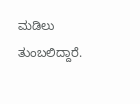ಮಡಿಲು ತುಂಬಲಿದ್ದಾರೆ.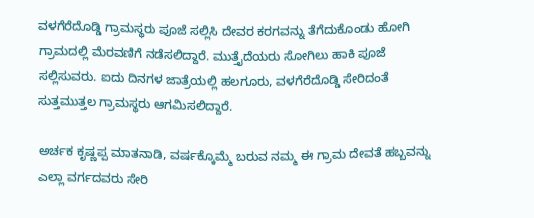ವಳಗೆರೆದೊಡ್ಡಿ ಗ್ರಾಮಸ್ಥರು ಪೂಜೆ ಸಲ್ಲಿಸಿ ದೇವರ ಕರಗವನ್ನು ತೆಗೆದುಕೊಂಡು ಹೋಗಿ ಗ್ರಾಮದಲ್ಲಿ ಮೆರವಣಿಗೆ ನಡೆಸಲಿದ್ದಾರೆ. ಮುತ್ತೈದೆಯರು ಸೋಗಿಲು ಹಾಕಿ ಪೂಜೆ ಸಲ್ಲಿಸುವರು. ಐದು ದಿನಗಳ ಜಾತ್ರೆಯಲ್ಲಿ ಹಲಗೂರು, ವಳಗೆರೆದೊಡ್ಡಿ ಸೇರಿದಂತೆ ಸುತ್ತಮುತ್ತಲ ಗ್ರಾಮಸ್ಥರು ಆಗಮಿಸಲಿದ್ದಾರೆ.

ಅರ್ಚಕ ಕೃಷ್ಣಪ್ಪ ಮಾತನಾಡಿ, ವರ್ಷಕ್ಕೊಮ್ಮೆ ಬರುವ ನಮ್ಮ ಈ ಗ್ರಾಮ ದೇವತೆ ಹಬ್ಬವನ್ನು ಎಲ್ಲಾ ವರ್ಗದವರು ಸೇರಿ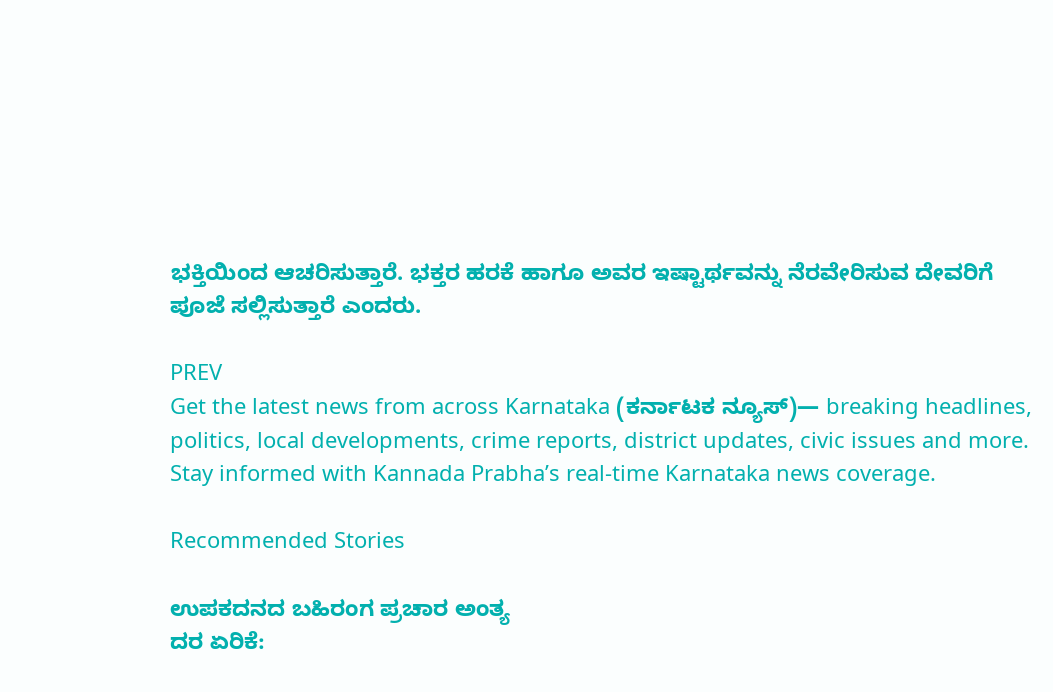ಭಕ್ತಿಯಿಂದ ಆಚರಿಸುತ್ತಾರೆ. ಭಕ್ತರ ಹರಕೆ ಹಾಗೂ ಅವರ ಇಷ್ಟಾರ್ಥವನ್ನು ನೆರವೇರಿಸುವ ದೇವರಿಗೆ ಪೂಜೆ ಸಲ್ಲಿಸುತ್ತಾರೆ ಎಂದರು.

PREV
Get the latest news from across Karnataka (ಕರ್ನಾಟಕ ನ್ಯೂಸ್)— breaking headlines, politics, local developments, crime reports, district updates, civic issues and more. Stay informed with Kannada Prabha’s real‑time Karnataka news coverage.

Recommended Stories

ಉಪಕದನದ ಬಹಿರಂಗ ಪ್ರಚಾರ ಅಂತ್ಯ
ದರ ಏರಿಕೆ: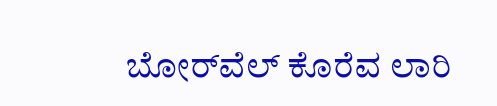ಬೋರ್‌ವೆಲ್ ಕೊರೆವ ಲಾರಿ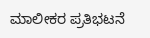ಮಾಲೀಕರ ಪ್ರತಿಭಟನೆ